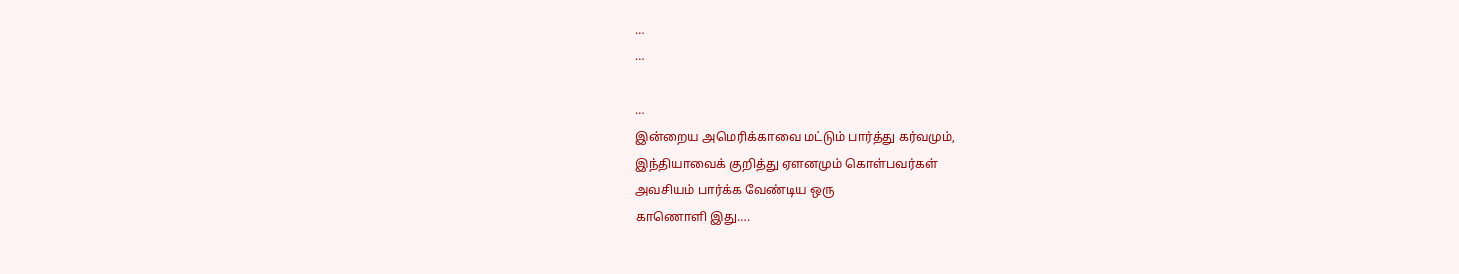…
…

…
இன்றைய அமெரிக்காவை மட்டும் பார்த்து கர்வமும்,
இந்தியாவைக் குறித்து ஏளனமும் கொள்பவர்கள்
அவசியம் பார்க்க வேண்டிய ஒரு
காணொளி இது….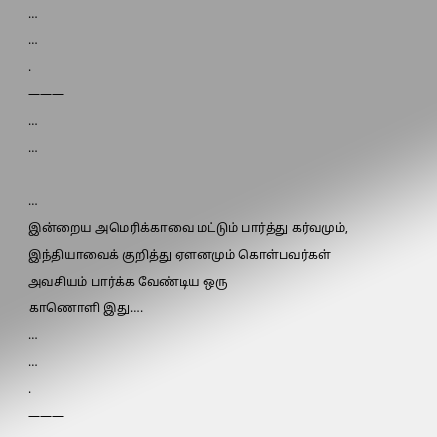…
…
.
———
…
…

…
இன்றைய அமெரிக்காவை மட்டும் பார்த்து கர்வமும்,
இந்தியாவைக் குறித்து ஏளனமும் கொள்பவர்கள்
அவசியம் பார்க்க வேண்டிய ஒரு
காணொளி இது….
…
…
.
———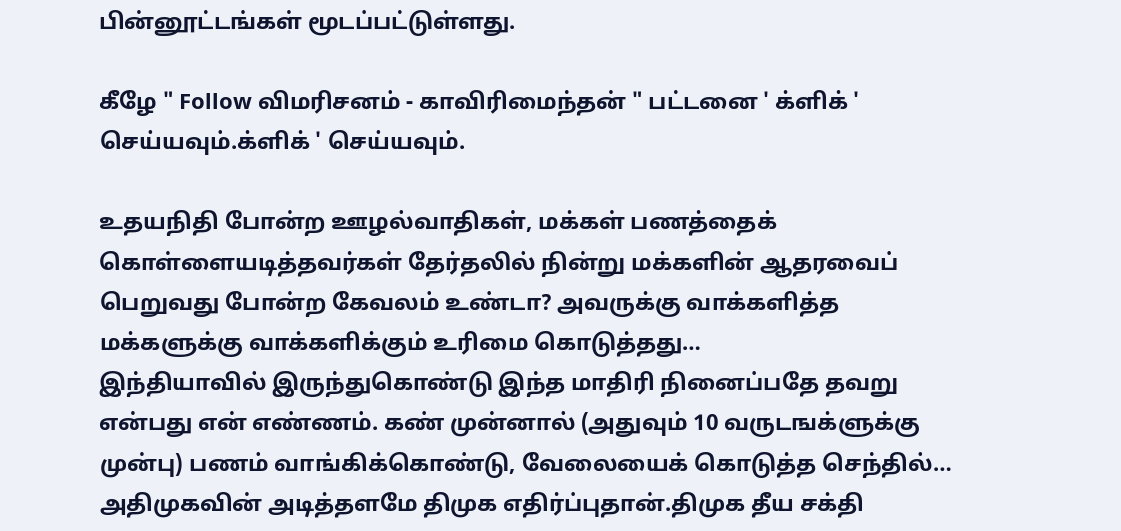பின்னூட்டங்கள் மூடப்பட்டுள்ளது.

கீழே " Follow விமரிசனம் - காவிரிமைந்தன் " பட்டனை ' க்ளிக் ' செய்யவும்.க்ளிக் ' செய்யவும்.

உதயநிதி போன்ற ஊழல்வாதிகள், மக்கள் பணத்தைக் கொள்ளையடித்தவர்கள் தேர்தலில் நின்று மக்களின் ஆதரவைப் பெறுவது போன்ற கேவலம் உண்டா? அவருக்கு வாக்களித்த மக்களுக்கு வாக்களிக்கும் உரிமை கொடுத்தது…
இந்தியாவில் இருந்துகொண்டு இந்த மாதிரி நினைப்பதே தவறு என்பது என் எண்ணம். கண் முன்னால் (அதுவும் 10 வருடஙக்ளுக்கு முன்பு) பணம் வாங்கிக்கொண்டு, வேலையைக் கொடுத்த செந்தில்…
அதிமுகவின் அடித்தளமே திமுக எதிர்ப்புதான்.திமுக தீய சக்தி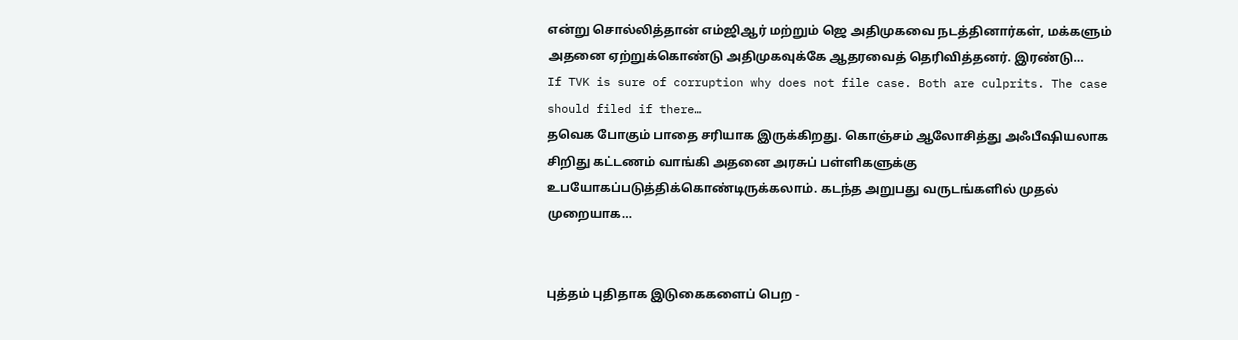என்று சொல்லித்தான் எம்ஜிஆர் மற்றும் ஜெ அதிமுகவை நடத்தினார்கள், மக்களும் அதனை ஏற்றுக்கொண்டு அதிமுகவுக்கே ஆதரவைத் தெரிவித்தனர். இரண்டு…
If TVK is sure of corruption why does not file case. Both are culprits. The case should filed if there…
தவெக போகும் பாதை சரியாக இருக்கிறது. கொஞ்சம் ஆலோசித்து அஃபீஷியலாக சிறிது கட்டணம் வாங்கி அதனை அரசுப் பள்ளிகளுக்கு உபயோகப்படுத்திக்கொண்டிருக்கலாம். கடந்த அறுபது வருடங்களில் முதல் முறையாக…


புத்தம் புதிதாக இடுகைகளைப் பெற -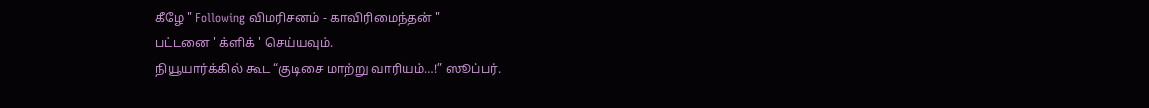கீழே " Following விமரிசனம் - காவிரிமைந்தன் "
பட்டனை ' க்ளிக் ' செய்யவும்.
நியூயார்க்கில் கூட “குடிசை மாற்று வாரியம்…!” ஸூப்பர்.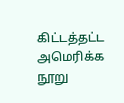கிட்டத்தட்ட அமெரிக்க நூறு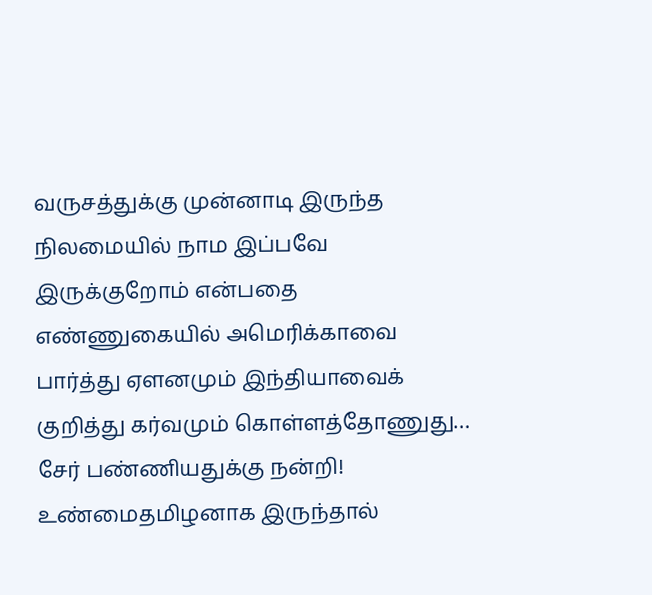வருசத்துக்கு முன்னாடி இருந்த நிலமையில் நாம இப்பவே இருக்குறோம் என்பதை எண்ணுகையில் அமெரிக்காவை பார்த்து ஏளனமும் இந்தியாவைக் குறித்து கர்வமும் கொள்ளத்தோணுது… சேர் பண்ணியதுக்கு நன்றி!
உண்மைதமிழனாக இருந்தால்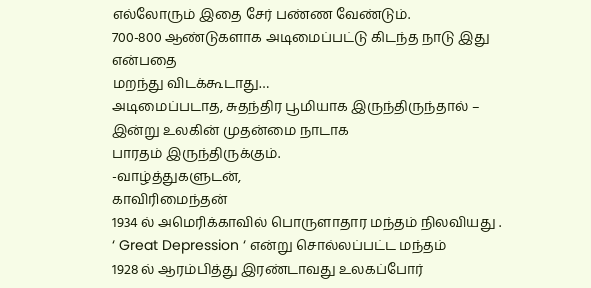எல்லோரும் இதை சேர் பண்ண வேண்டும்.
700-800 ஆண்டுகளாக அடிமைப்பட்டு கிடந்த நாடு இது என்பதை
மறந்து விடக்கூடாது…
அடிமைப்படாத, சுதந்திர பூமியாக இருந்திருந்தால் –
இன்று உலகின் முதன்மை நாடாக
பாரதம் இருந்திருக்கும்.
-வாழ்த்துகளுடன்,
காவிரிமைந்தன்
1934 ல் அமெரிக்காவில் பொருளாதார மந்தம் நிலவியது .
‘ Great Depression ‘ என்று சொல்லப்பட்ட மந்தம்
1928 ல் ஆரம்பித்து இரண்டாவது உலகப்போர்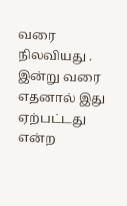வரை நிலவியது .
இன்று வரை எதனால் இது ஏற்பட்டது என்ற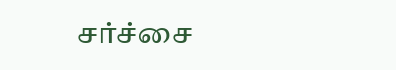சர்ச்சை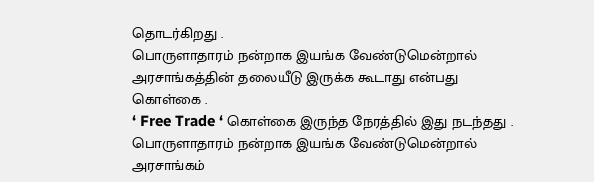தொடர்கிறது .
பொருளாதாரம் நன்றாக இயங்க வேண்டுமென்றால்
அரசாங்கத்தின் தலையீடு இருக்க கூடாது என்பது கொள்கை .
‘ Free Trade ‘ கொள்கை இருந்த நேரத்தில் இது நடந்தது .
பொருளாதாரம் நன்றாக இயங்க வேண்டுமென்றால்
அரசாங்கம்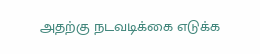அதற்கு நடவடிக்கை எடுக்க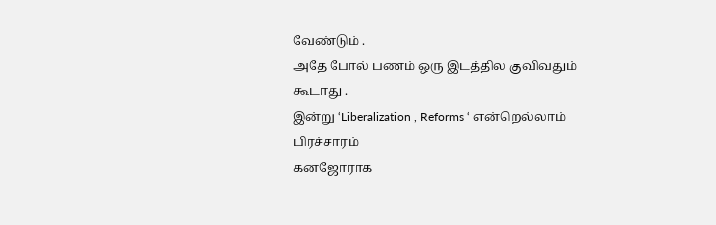வேண்டும் .
அதே போல் பணம் ஒரு இடத்தில குவிவதும் கூடாது .
இன்று ‘Liberalization , Reforms ‘ என்றெல்லாம் பிரச்சாரம்
கனஜோராக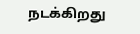நடக்கிறது